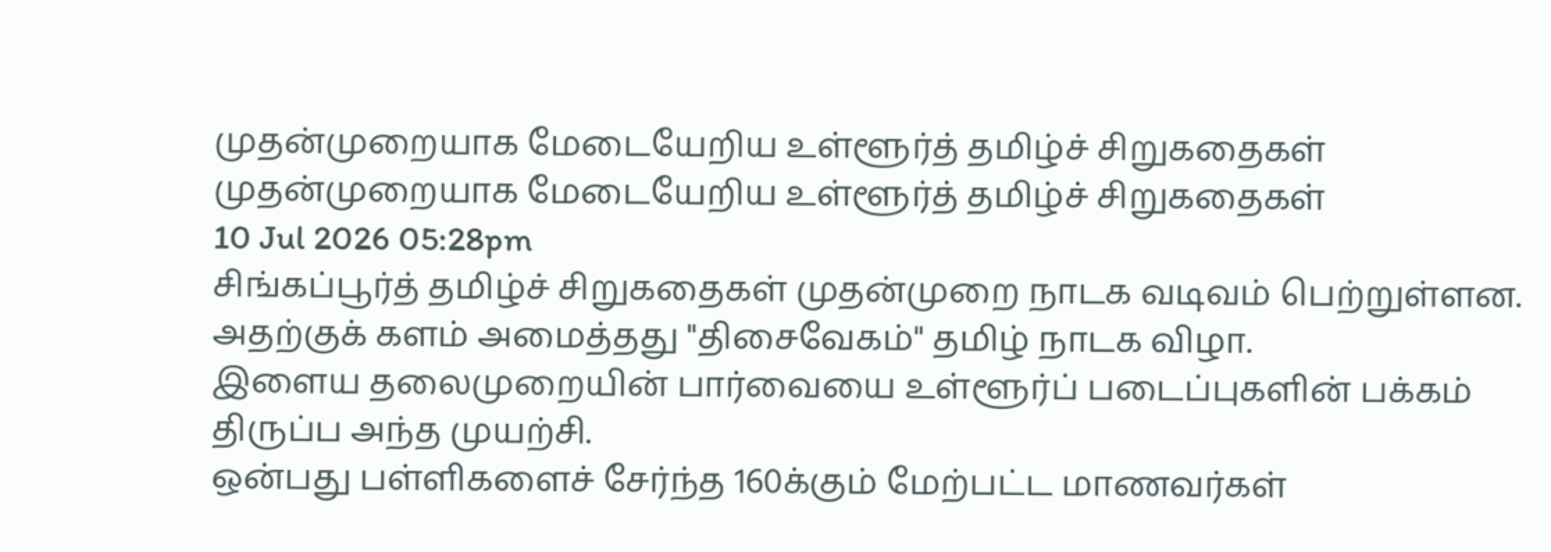முதன்முறையாக மேடையேறிய உள்ளூர்த் தமிழ்ச் சிறுகதைகள்
முதன்முறையாக மேடையேறிய உள்ளூர்த் தமிழ்ச் சிறுகதைகள்
10 Jul 2026 05:28pm
சிங்கப்பூர்த் தமிழ்ச் சிறுகதைகள் முதன்முறை நாடக வடிவம் பெற்றுள்ளன. அதற்குக் களம் அமைத்தது "திசைவேகம்" தமிழ் நாடக விழா.
இளைய தலைமுறையின் பார்வையை உள்ளூர்ப் படைப்புகளின் பக்கம் திருப்ப அந்த முயற்சி.
ஒன்பது பள்ளிகளைச் சேர்ந்த 160க்கும் மேற்பட்ட மாணவர்கள்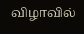விழாவில்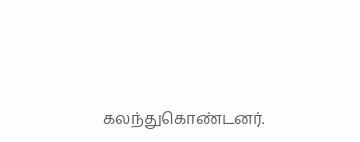கலந்துகொண்டனர்.